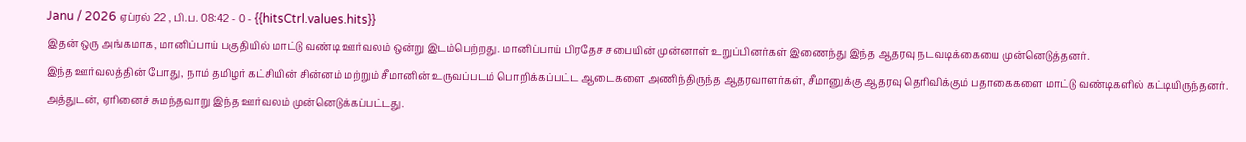Janu / 2026 ஏப்ரல் 22 , பி.ப. 08:42 - 0 - {{hitsCtrl.values.hits}}
இதன் ஒரு அங்கமாக, மானிப்பாய் பகுதியில் மாட்டு வண்டி ஊர்வலம் ஒன்று இடம்பெற்றது. மானிப்பாய் பிரதேச சபையின் முன்னாள் உறுப்பினர்கள் இணைந்து இந்த ஆதரவு நடவடிக்கையை முன்னெடுத்தனர்.
இந்த ஊர்வலத்தின் போது, நாம் தமிழர் கட்சியின் சின்னம் மற்றும் சீமானின் உருவப்படம் பொறிக்கப்பட்ட ஆடைகளை அணிந்திருந்த ஆதரவாளர்கள், சீமானுக்கு ஆதரவு தெரிவிக்கும் பதாகைகளை மாட்டு வண்டிகளில் கட்டியிருந்தனர். அத்துடன், ஏரினைச் சுமந்தவாறு இந்த ஊர்வலம் முன்னெடுக்கப்பட்டது.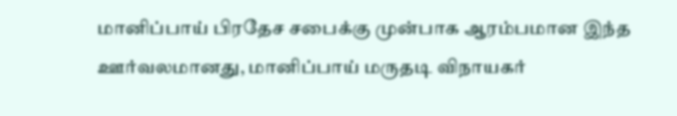மானிப்பாய் பிரதேச சபைக்கு முன்பாக ஆரம்பமான இந்த ஊர்வலமானது, மானிப்பாய் மருதடி விநாயகர்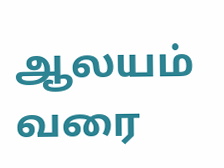ஆலயம் வரை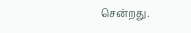சென்றது.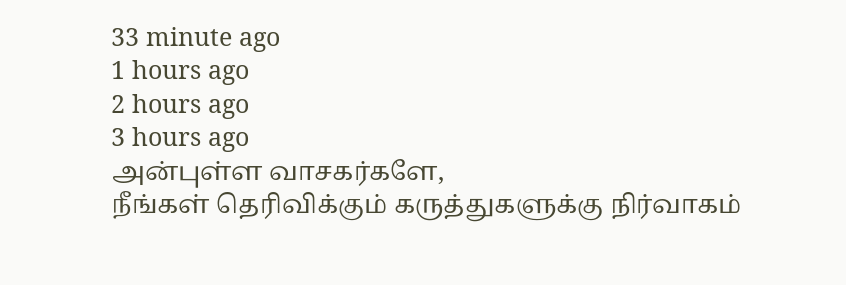33 minute ago
1 hours ago
2 hours ago
3 hours ago
அன்புள்ள வாசகர்களே,
நீங்கள் தெரிவிக்கும் கருத்துகளுக்கு நிர்வாகம்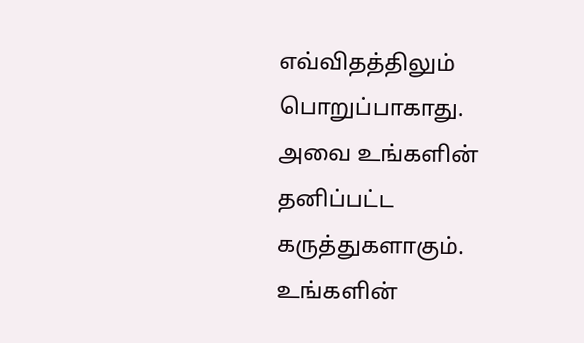எவ்விதத்திலும் பொறுப்பாகாது. அவை உங்களின் தனிப்பட்ட கருத்துகளாகும். உங்களின்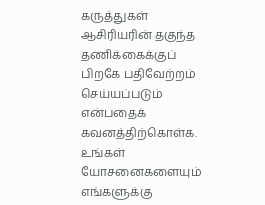கருத்துகள் ஆசிரியரின் தகுந்த தணிக்கைக்குப் பிறகே பதிவேற்றம் செய்யப்படும் என்பதைக் கவனத்திற்கொள்க. உங்கள் யோசனைகளையும் எங்களுக்கு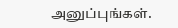அனுப்புங்கள்.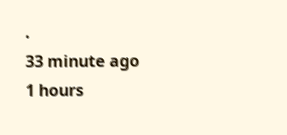.
33 minute ago
1 hours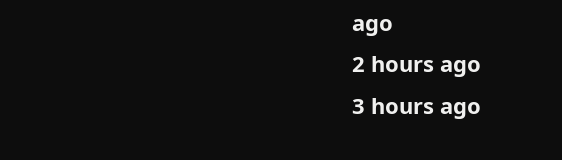ago
2 hours ago
3 hours ago